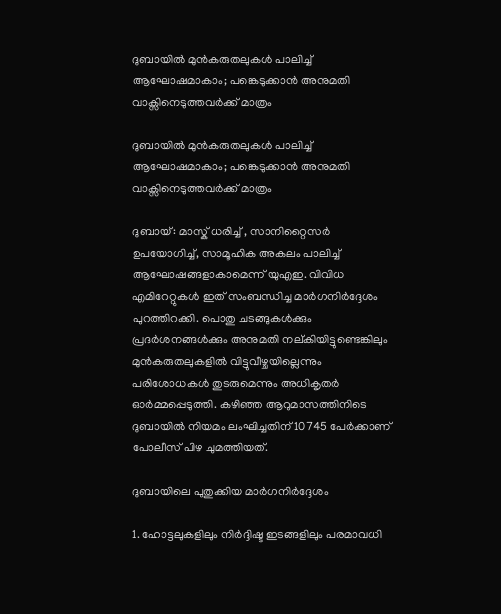ദുബായില്‍ മുന്‍കരുതലുകള്‍ പാലിച്ച് ആഘോഷമാകാം; പങ്കെടുക്കാന്‍ അനുമതി വാക്സിനെടുത്തവർക്ക് മാത്രം

ദുബായില്‍ മുന്‍കരുതലുകള്‍ പാലിച്ച് ആഘോഷമാകാം; പങ്കെടുക്കാന്‍ അനുമതി വാക്സിനെടുത്തവർക്ക് മാത്രം

ദുബായ്: മാസ്ക് ധരിച്ച് , സാനിറ്റൈസർ ഉപയോഗിച്ച്, സാമൂഹിക അകലം പാലിച്ച് ആഘോഷങ്ങളാകാമെന്ന് യുഎഇ. വിവിധ എമിറേറ്റുകള്‍ ഇത് സംബന്ധിച്ച മാർഗനിർദ്ദേശം പുറത്തിറക്കി. പൊതു ചടങ്ങുകള്‍ക്കും പ്രദർശനങ്ങള്‍ക്കും അനുമതി നല്കിയിട്ടുണ്ടെങ്കിലും മുന്‍കരുതലുകളില്‍ വിട്ടുവീഴ്ചയില്ലെന്നും പരിശോധകള്‍ തുടരുമെന്നും അധികൃതർ ഓ‍ർമ്മപ്പെടുത്തി. കഴിഞ്ഞ ആറുമാസത്തിനിടെ ദുബായില്‍ നിയമം ലംഘിച്ചതിന് 10745 പേർക്കാണ് പോലീസ് പിഴ ചുമത്തിയത്.

ദുബായിലെ പുതുക്കിയ മാർഗനിർദ്ദേശം

1. ഹോട്ടലുകളിലും നിർദ്ദിഷ്ട ഇടങ്ങളിലും പരമാവധി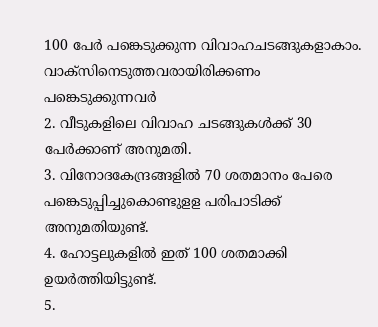100 പേർ പങ്കെടുക്കുന്ന വിവാഹചടങ്ങുകളാകാം. വാക്സിനെടുത്തവരായിരിക്കണം പങ്കെടുക്കുന്നവർ
2. വീടുകളിലെ വിവാഹ ചടങ്ങുകള്‍ക്ക് 30 പേർക്കാണ് അനുമതി.
3. വിനോദകേന്ദ്രങ്ങളില്‍ 70 ശതമാനം പേരെ പങ്കെടുപ്പിച്ചുകൊണ്ടുളള പരിപാടിക്ക് അനുമതിയുണ്ട്.
4. ഹോട്ടലുകളില്‍ ഇത് 100 ശതമാക്കി ഉയർത്തിയിട്ടുണ്ട്.
5.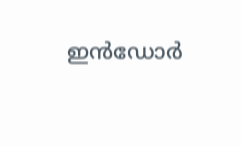ഇന്‍ഡോർ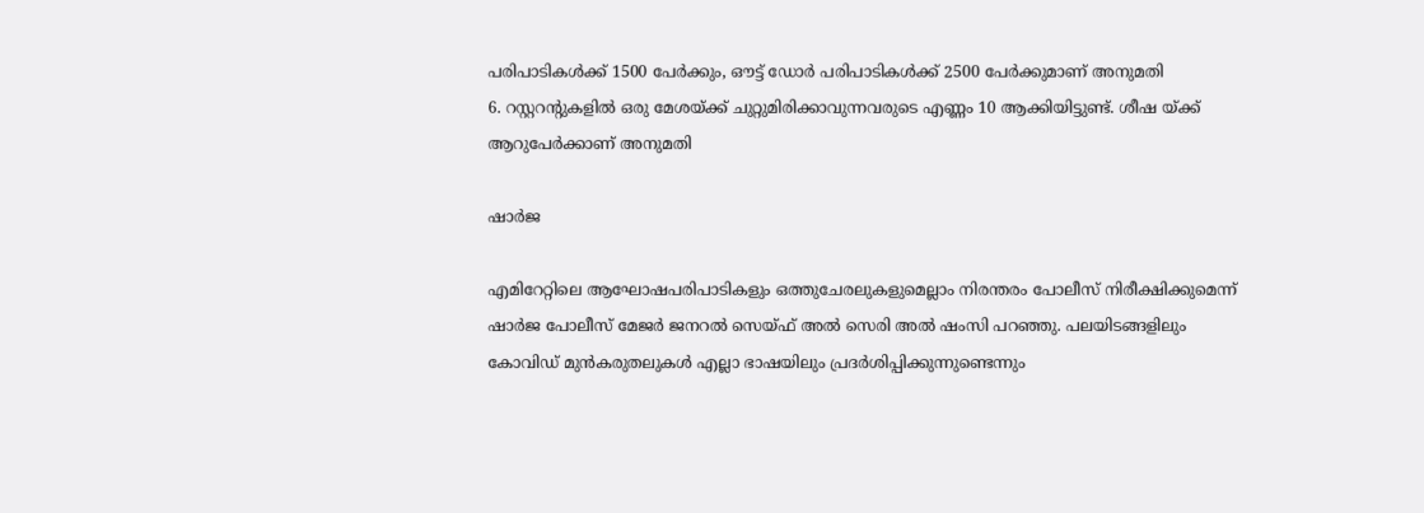പരിപാടികള്‍ക്ക് 1500 പേർക്കും, ഔട്ട് ഡോ‍ർ പരിപാടികള്‍ക്ക് 2500 പേർക്കുമാണ് അനുമതി
6. റസ്റ്ററന്റുകളില്‍ ഒരു മേശയ്ക്ക് ചുറ്റുമിരിക്കാവുന്നവരുടെ എണ്ണം 10 ആക്കിയിട്ടുണ്ട്. ശീഷ യ്ക്ക് ആറുപേർക്കാണ് അനുമതി

ഷാ‍ർജ

എമിറേറ്റിലെ ആഘോഷപരിപാടികളും ഒത്തുചേരലുകളുമെല്ലാം നിരന്തരം പോലീസ് നിരീക്ഷിക്കുമെന്ന് ഷാ‍ർജ പോലീസ് മേജർ ജനറല്‍ സെയ്ഫ് അല്‍ സെരി അല്‍ ഷംസി പറഞ്ഞു. പലയിടങ്ങളിലും കോവിഡ് മുന്‍കരുതലുകള്‍ എല്ലാ ഭാഷയിലും പ്രദർശിപ്പിക്കുന്നുണ്ടെന്നും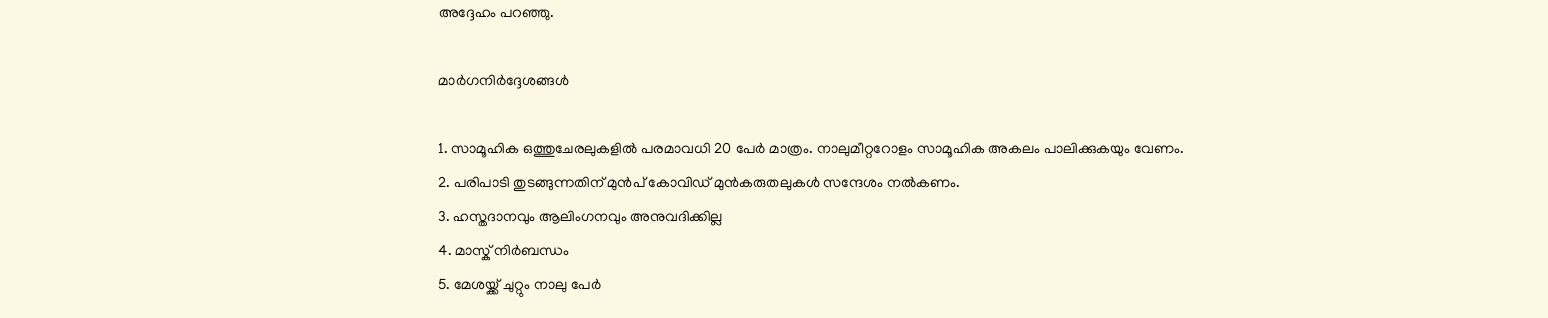അദ്ദേഹം പറഞ്ഞു.

മാ‍ർഗനിർദ്ദേശങ്ങള്‍

1. സാമൂഹിക ഒത്തുചേരലുകളില്‍ പരമാവധി 20 പേർ മാത്രം. നാലുമീറ്ററോളം സാമൂഹിക അകലം പാലിക്കുകയും വേണം.
2. പരിപാടി തുടങ്ങുന്നതിന് മുന്‍പ് കോവിഡ് മുന്‍കരുതലുകള്‍ സന്ദേശം നല്‍കണം.
3. ഹസ്തദാനവും ആലിംഗനവും അനുവദിക്കില്ല
4. മാസ്ക് നിർബന്ധം
5. മേശയ്ക്ക് ചുറ്റും നാലു പേർ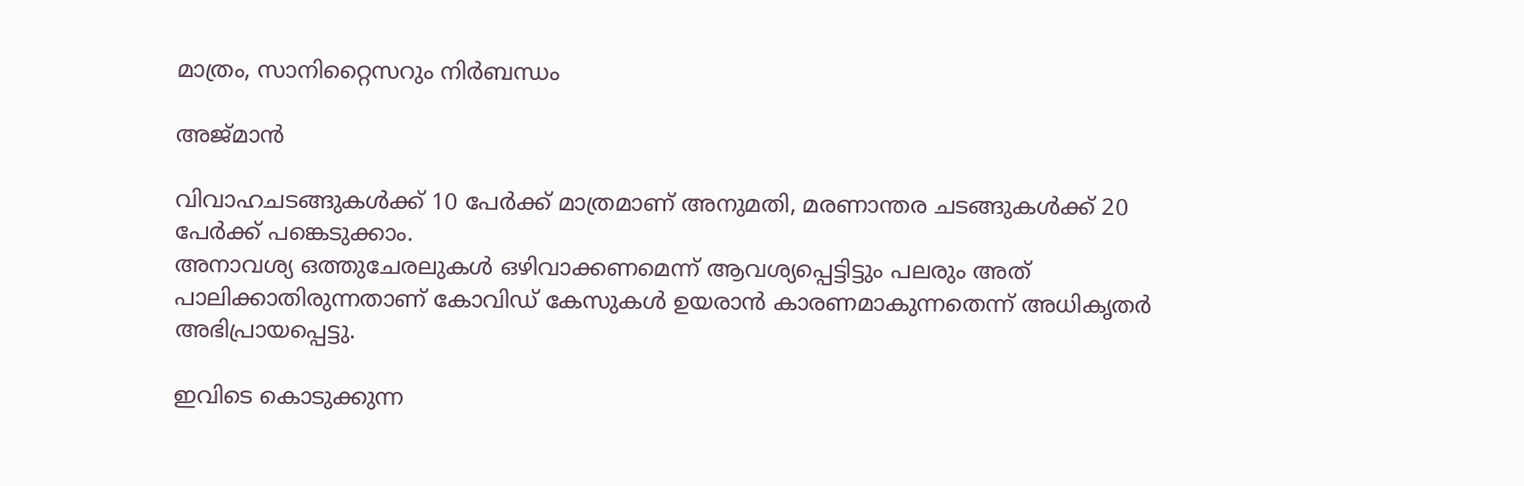മാത്രം, സാനിറ്റൈസറും നിർബന്ധം

അജ്മാന്‍

വിവാഹചടങ്ങുകള്‍ക്ക് 10 പേർക്ക് മാത്രമാണ് അനുമതി, മരണാന്തര ചടങ്ങുകള്‍ക്ക് 20 പേർക്ക് പങ്കെടുക്കാം.
അനാവശ്യ ഒത്തുചേരലുകള്‍ ഒഴിവാക്കണമെന്ന് ആവശ്യപ്പെട്ടിട്ടും പലരും അത് പാലിക്കാതിരുന്നതാണ് കോവിഡ് കേസുകള്‍ ഉയരാന്‍ കാരണമാകുന്നതെന്ന് അധികൃതർ അഭിപ്രായപ്പെട്ടു.

ഇവിടെ കൊടുക്കുന്ന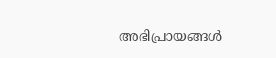അഭിപ്രായങ്ങള്‍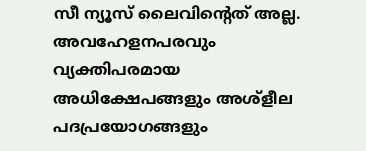സീ ന്യൂസ് ലൈവിന്റെത് അല്ല. അവഹേളനപരവും വ്യക്തിപരമായ അധിക്ഷേപങ്ങളും അശ്‌ളീല പദപ്രയോഗങ്ങളും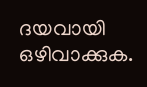ദയവായി ഒഴിവാക്കുക.